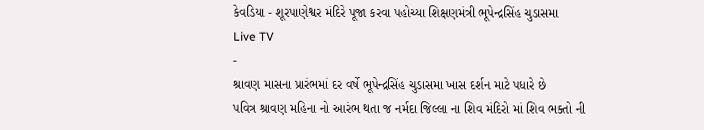કેવડિયા - શૂરપાણેશ્વર મંદિરે પૂજા કરવા પહોચ્યા શિક્ષણમંત્રી ભૂપેન્દ્રસિંહ ચુડાસમા
Live TV
-
શ્રાવણ માસના પ્રારંભમાં દર વર્ષે ભૂપેન્દ્રસિંહ ચુડાસમા ખાસ દર્શન માટે પધારે છે
પવિત્ર શ્રાવણ મહિના નો આરંભ થતા જ નર્મદા જિલ્લા ના શિવ મંદિરો માં શિવ ભક્તો ની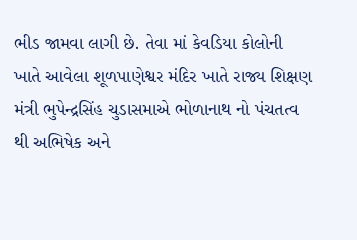ભીડ જામવા લાગી છે. તેવા માં કેવડિયા કોલોની ખાતે આવેલા શૂળપાણેશ્વર મંદિર ખાતે રાજ્ય શિક્ષણ મંત્રી ભુપેન્દ્રસિંહ ચુડાસમાએ ભોળાનાથ નો પંચતત્વ થી અભિષેક અને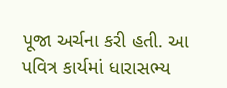પૂજા અર્ચના કરી હતી. આ પવિત્ર કાર્યમાં ધારાસભ્ય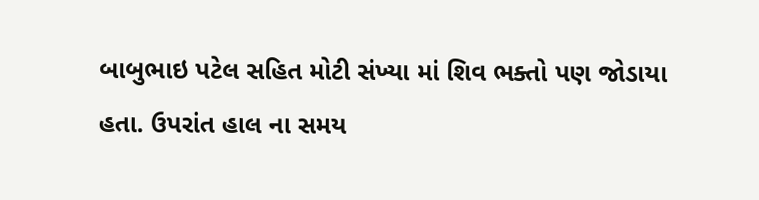બાબુભાઇ પટેલ સહિત મોટી સંખ્યા માં શિવ ભક્તો પણ જોડાયા હતા. ઉપરાંત હાલ ના સમય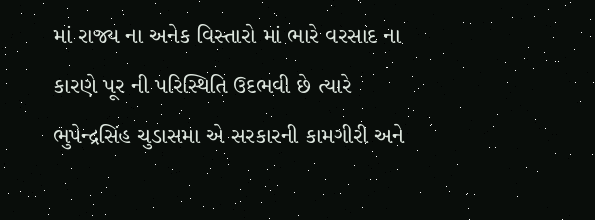માં રાજ્ય ના અનેક વિસ્તારો માં ભારે વરસાદ ના કારણે પૂર ની પરિસ્થિતિ ઉદભવી છે ત્યારે ભુપેન્દ્રસિંહ ચુડાસમા એ સરકારની કામગીરી અને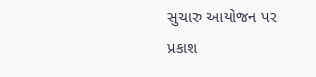સુચારુ આયોજન પર પ્રકાશ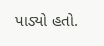પાડ્યો હતો.